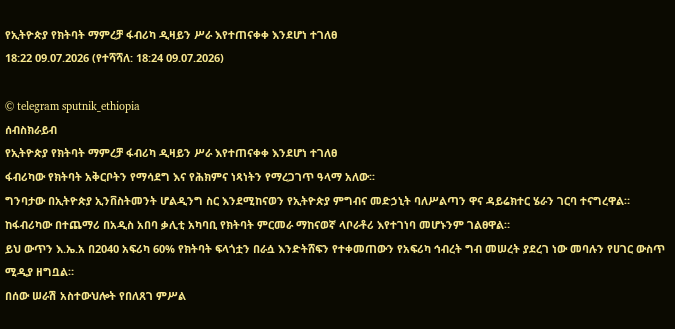የኢትዮጵያ የክትባት ማምረቻ ፋብሪካ ዲዛይን ሥራ እየተጠናቀቀ እንደሆነ ተገለፀ
18:22 09.07.2026 (የተሻሻለ: 18:24 09.07.2026)

© telegram sputnik_ethiopia
ሰብስክራይብ
የኢትዮጵያ የክትባት ማምረቻ ፋብሪካ ዲዛይን ሥራ እየተጠናቀቀ እንደሆነ ተገለፀ
ፋብሪካው የክትባት አቅርቦትን የማሳደግ እና የሕክምና ነጻነትን የማረጋገጥ ዓላማ አለው፡፡
ግንባታው በኢትዮጵያ ኢንቨስትመንት ሆልዲንግ ስር እንደሚከናወን የኢትዮጵያ ምግብና መድኃኒት ባለሥልጣን ዋና ዳይሬክተር ሄራን ገርባ ተናግረዋል።
ከፋብሪካው በተጨማሪ በአዲስ አበባ ቃሊቲ አካባቢ የክትባት ምርመራ ማከናወኛ ላቦራቶሪ እየተገነባ መሆኑንም ገልፀዋል።
ይህ ውጥን እ.ኤ.አ በ2040 አፍሪካ 60% የክትባት ፍላጎቷን በራሷ እንድትሸፍን የተቀመጠውን የአፍሪካ ኅብረት ግብ መሠረት ያደረገ ነው መባሉን የሀገር ውስጥ ሚዲያ ዘግቧል።
በሰው ሠራሽ አስተውህሎት የበለጸገ ምሥል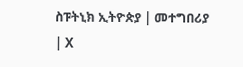ስፑትኒክ ኢትዮጵያ | መተግበሪያ | X